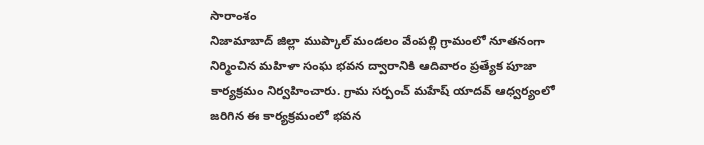సారాంశం
నిజామాబాద్ జిల్లా ముప్కాల్ మండలం వేంపల్లి గ్రామంలో నూతనంగా నిర్మించిన మహిళా సంఘ భవన ద్వారానికి ఆదివారం ప్రత్యేక పూజా కార్యక్రమం నిర్వహించారు. గ్రామ సర్పంచ్ మహేష్ యాదవ్ ఆధ్వర్యంలో జరిగిన ఈ కార్యక్రమంలో భవన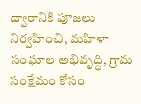ద్వారానికి పూజలు నిర్వహించి, మహిళా సంఘాల అభివృద్ధి, గ్రామ సంక్షేమం కోసం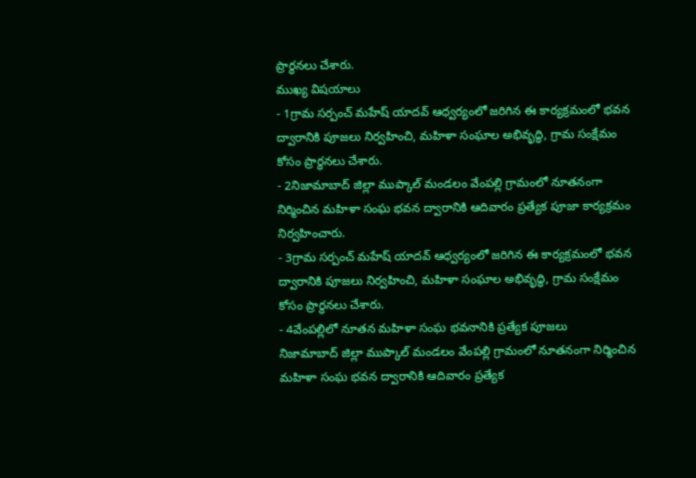ప్రార్థనలు చేశారు.
ముఖ్య విషయాలు
- 1గ్రామ సర్పంచ్ మహేష్ యాదవ్ ఆధ్వర్యంలో జరిగిన ఈ కార్యక్రమంలో భవన ద్వారానికి పూజలు నిర్వహించి, మహిళా సంఘాల అభివృద్ధి, గ్రామ సంక్షేమం కోసం ప్రార్థనలు చేశారు.
- 2నిజామాబాద్ జిల్లా ముప్కాల్ మండలం వేంపల్లి గ్రామంలో నూతనంగా నిర్మించిన మహిళా సంఘ భవన ద్వారానికి ఆదివారం ప్రత్యేక పూజా కార్యక్రమం నిర్వహించారు.
- 3గ్రామ సర్పంచ్ మహేష్ యాదవ్ ఆధ్వర్యంలో జరిగిన ఈ కార్యక్రమంలో భవన ద్వారానికి పూజలు నిర్వహించి, మహిళా సంఘాల అభివృద్ధి, గ్రామ సంక్షేమం కోసం ప్రార్థనలు చేశారు.
- 4వేంపల్లిలో నూతన మహిళా సంఘ భవనానికి ప్రత్యేక పూజలు
నిజామాబాద్ జిల్లా ముప్కాల్ మండలం వేంపల్లి గ్రామంలో నూతనంగా నిర్మించిన మహిళా సంఘ భవన ద్వారానికి ఆదివారం ప్రత్యేక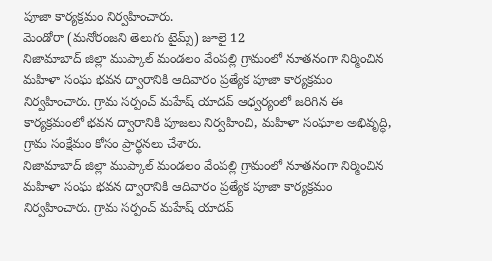పూజా కార్యక్రమం నిర్వహించారు.
మెండోరా (మనోరంజని తెలుగు టైమ్స్) జూలై 12
నిజామాబాద్ జిల్లా ముప్కాల్ మండలం వేంపల్లి గ్రామంలో నూతనంగా నిర్మించిన మహిళా సంఘ భవన ద్వారానికి ఆదివారం ప్రత్యేక పూజా కార్యక్రమం నిర్వహించారు. గ్రామ సర్పంచ్ మహేష్ యాదవ్ ఆధ్వర్యంలో జరిగిన ఈ కార్యక్రమంలో భవన ద్వారానికి పూజలు నిర్వహించి, మహిళా సంఘాల అభివృద్ధి, గ్రామ సంక్షేమం కోసం ప్రార్థనలు చేశారు.
నిజామాబాద్ జిల్లా ముప్కాల్ మండలం వేంపల్లి గ్రామంలో నూతనంగా నిర్మించిన మహిళా సంఘ భవన ద్వారానికి ఆదివారం ప్రత్యేక పూజా కార్యక్రమం నిర్వహించారు. గ్రామ సర్పంచ్ మహేష్ యాదవ్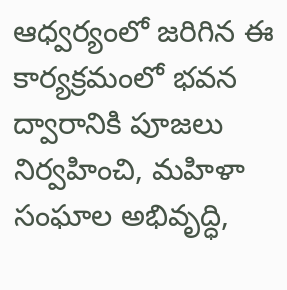ఆధ్వర్యంలో జరిగిన ఈ కార్యక్రమంలో భవన ద్వారానికి పూజలు నిర్వహించి, మహిళా సంఘాల అభివృద్ధి,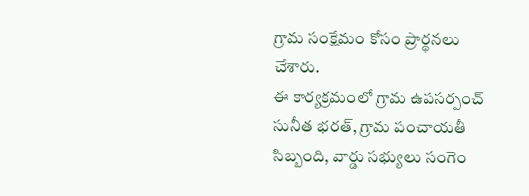గ్రామ సంక్షేమం కోసం ప్రార్థనలు చేశారు.
ఈ కార్యక్రమంలో గ్రామ ఉపసర్పంచ్ సునీత భరత్, గ్రామ పంచాయతీ సిబ్బంది, వార్డు సభ్యులు సంగెం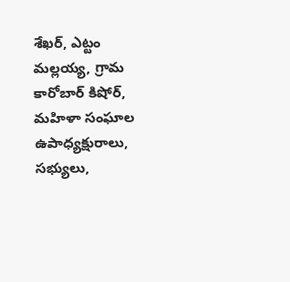శేఖర్, ఎట్టం మల్లయ్య, గ్రామ కారోబార్ కిషోర్, మహిళా సంఘాల ఉపాధ్యక్షురాలు, సభ్యులు,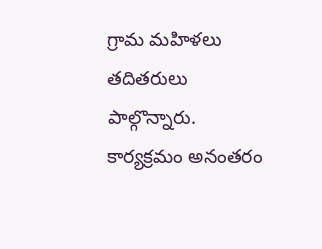గ్రామ మహిళలు తదితరులు పాల్గొన్నారు. కార్యక్రమం అనంతరం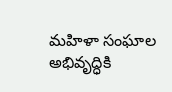మహిళా సంఘాల అభివృద్ధికి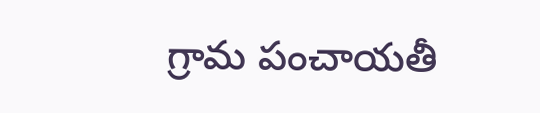గ్రామ పంచాయతీ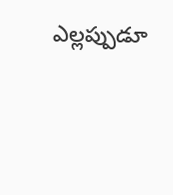ఎల్లప్పుడూ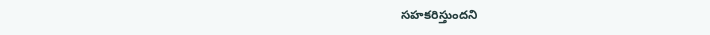సహకరిస్తుందని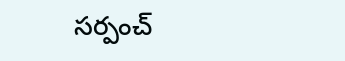సర్పంచ్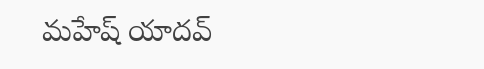మహేష్ యాదవ్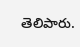తెలిపారు.